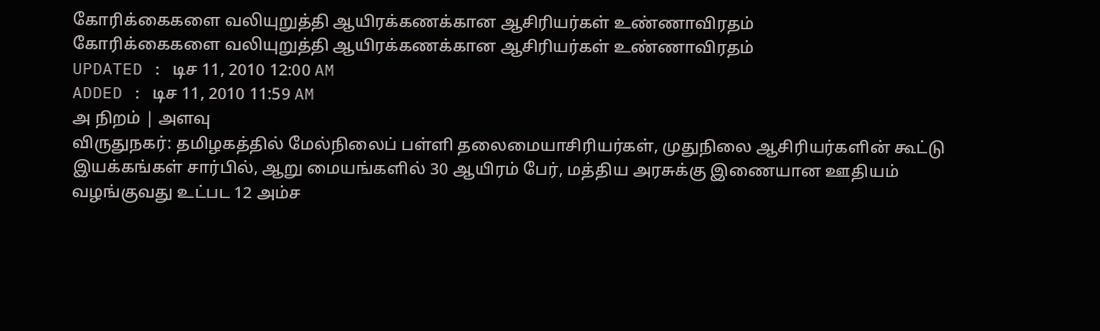கோரிக்கைகளை வலியுறுத்தி ஆயிரக்கணக்கான ஆசிரியர்கள் உண்ணாவிரதம்
கோரிக்கைகளை வலியுறுத்தி ஆயிரக்கணக்கான ஆசிரியர்கள் உண்ணாவிரதம்
UPDATED : டிச 11, 2010 12:00 AM
ADDED : டிச 11, 2010 11:59 AM
அ நிறம் | அளவு
விருதுநகர்: தமிழகத்தில் மேல்நிலைப் பள்ளி தலைமையாசிரியர்கள், முதுநிலை ஆசிரியர்களின் கூட்டு இயக்கங்கள் சார்பில், ஆறு மையங்களில் 30 ஆயிரம் பேர், மத்திய அரசுக்கு இணையான ஊதியம் வழங்குவது உட்பட 12 அம்ச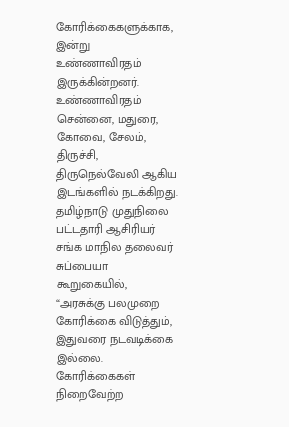கோரிக்கைகளுக்காக, இன்று உண்ணாவிரதம் இருக்கின்றனர். உண்ணாவிரதம் சென்னை, மதுரை, கோவை, சேலம், திருச்சி, திருநெல்வேலி ஆகிய இடங்களில் நடக்கிறது.
தமிழ்நாடு முதுநிலை பட்டதாரி ஆசிரியர் சங்க மாநில தலைவர் சுப்பையா கூறுகையில், “அரசுக்கு பலமுறை கோரிக்கை விடுத்தும், இதுவரை நடவடிக்கை இல்லை. கோரிக்கைகள் நிறைவேற்ற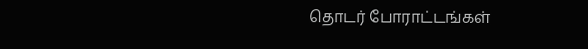தொடர் போராட்டங்கள்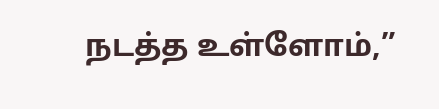நடத்த உள்ளோம்,”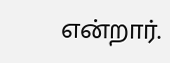என்றார்.